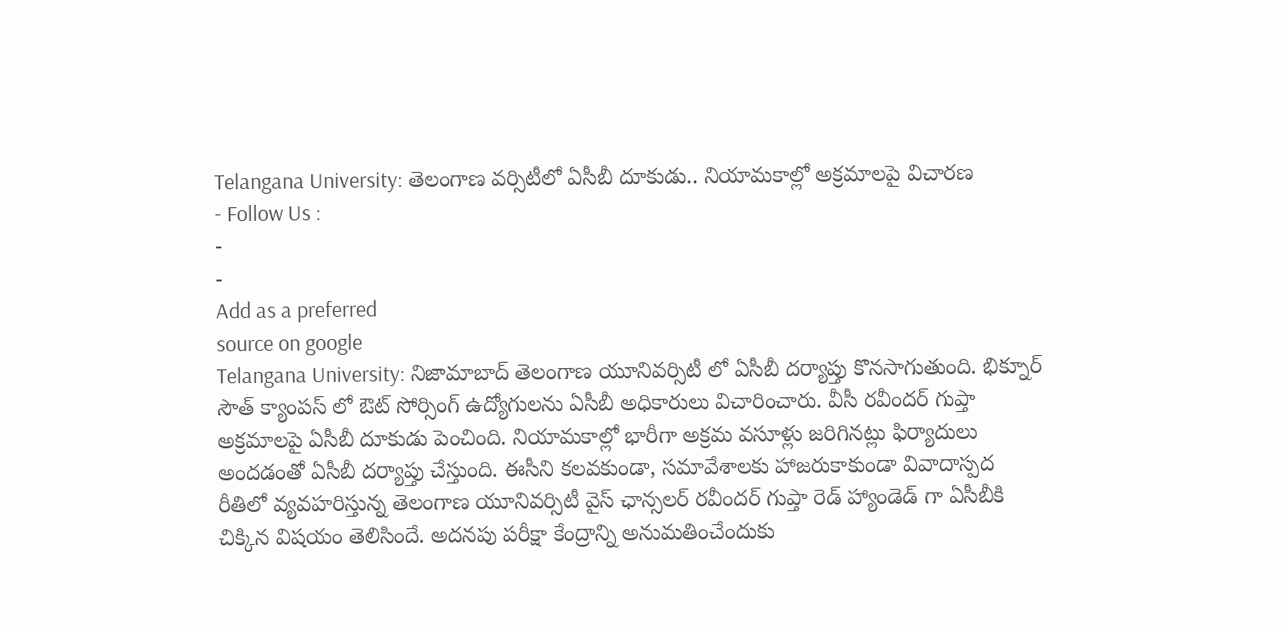Telangana University: తెలంగాణ వర్సిటీలో ఏసీబీ దూకుడు.. నియామకాల్లో అక్రమాలపై విచారణ
- Follow Us :
-
-
Add as a preferred
source on google
Telangana University: నిజామాబాద్ తెలంగాణ యూనివర్సిటీ లో ఏసీబీ దర్యాప్తు కొనసాగుతుంది. భిక్నూర్ సౌత్ క్యాంపస్ లో ఔట్ సోర్సింగ్ ఉద్యోగులను ఏసీబీ అధికారులు విచారించారు. వీసీ రవీందర్ గుప్తా అక్రమాలపై ఏసీబీ దూకుడు పెంచింది. నియామకాల్లో భారీగా అక్రమ వసూళ్లు జరిగినట్లు ఫిర్యాదులు అందడంతో ఏసీబీ దర్యాప్తు చేస్తుంది. ఈసీని కలవకుండా, సమావేశాలకు హాజరుకాకుండా వివాదాస్పద రీతిలో వ్యవహరిస్తున్న తెలంగాణ యూనివర్సిటీ వైస్ ఛాన్సలర్ రవీందర్ గుప్తా రెడ్ హ్యాండెడ్ గా ఏసీబీకి చిక్కిన విషయం తెలిసిందే. అదనపు పరీక్షా కేంద్రాన్ని అనుమతించేందుకు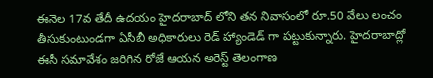ఈనెల 17వ తేదీ ఉదయం హైదరాబాద్ లోని తన నివాసంలో రూ.50 వేలు లంచం తీసుకుంటుండగా ఏసీబీ అధికారులు రెడ్ హ్యాండెడ్ గా పట్టుకున్నారు. హైదరాబాద్లో ఈసీ సమావేశం జరిగిన రోజే ఆయన అరెస్ట్ తెలంగాణ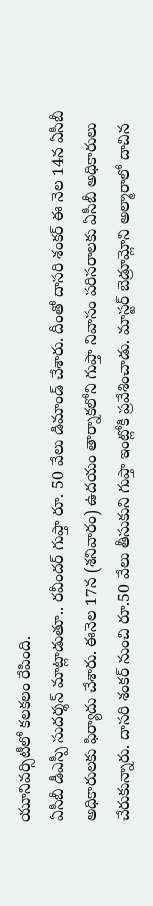యూనివర్సిటీలో కలకలం రేపింది.
ఏసీబీ డీఎస్పీ సుదర్శన్ మాట్లాడుతూ.. రవీందర్ గుప్తా రూ. 50 వేలు డిమాండ్ చేశారు. దీంతో దాసరి శంకర్ ఈ నెల 14న ఏసీబీ అధికారులకు ఫిర్యాదు చేశారు. ఈనెల 17న (శనివారం) ఉదయం తార్నాకలోని గుప్తా నివాసం పరిసరాలకు ఏసీబీ అధికారులు చేరుకున్నారు. దాసరి శంకర్ నుంచి రూ.50 వేలు తీసుకుని గుప్తా ఇంట్లోకి ప్రవేశించాడు. మాస్టర్ బెడ్రూమ్లోని అల్మారాలో దాచిన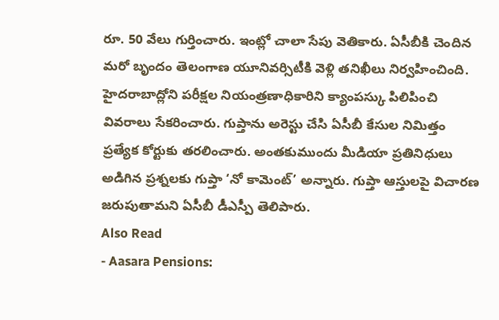రూ. 50 వేలు గుర్తించారు. ఇంట్లో చాలా సేపు వెతికారు. ఏసీబీకి చెందిన మరో బృందం తెలంగాణ యూనివర్సిటీకి వెళ్లి తనిఖీలు నిర్వహించింది. హైదరాబాద్లోని పరీక్షల నియంత్రణాధికారిని క్యాంపస్కు పిలిపించి వివరాలు సేకరించారు. గుప్తాను అరెస్టు చేసి ఏసీబీ కేసుల నిమిత్తం ప్రత్యేక కోర్టుకు తరలించారు. అంతకుముందు మీడియా ప్రతినిధులు అడిగిన ప్రశ్నలకు గుప్తా ‘నో కామెంట్’ అన్నారు. గుప్తా ఆస్తులపై విచారణ జరుపుతామని ఏసీబీ డీఎస్పీ తెలిపారు.
Also Read
- Aasara Pensions: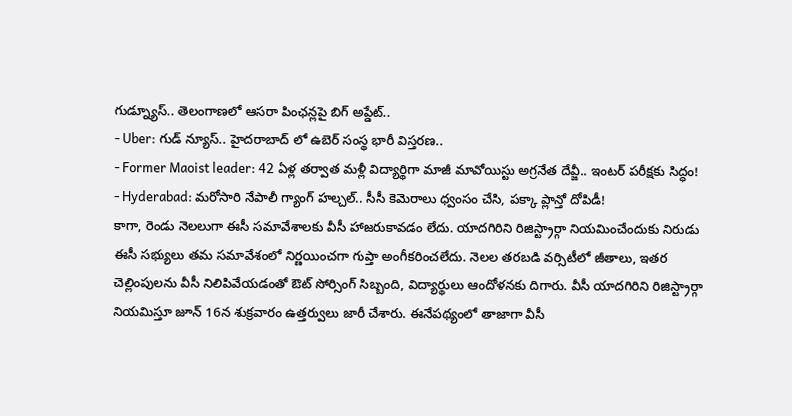గుడ్న్యూస్.. తెలంగాణలో ఆసరా పింఛన్లపై బిగ్ అప్డేట్..
- Uber: గుడ్ న్యూస్.. హైదరాబాద్ లో ఉబెర్ సంస్థ భారీ విస్తరణ..
- Former Maoist leader: 42 ఏళ్ల తర్వాత మళ్లీ విద్యార్థిగా మాజీ మావోయిస్టు అగ్రనేత దేవ్జీ.. ఇంటర్ పరీక్షకు సిద్ధం!
- Hyderabad: మరోసారి నేపాలీ గ్యాంగ్ హల్చల్.. సీసీ కెమెరాలు ధ్వంసం చేసి, పక్కా ప్లాన్తో దోపిడీ!
కాగా, రెండు నెలలుగా ఈసీ సమావేశాలకు వీసీ హాజరుకావడం లేదు. యాదగిరిని రిజిస్ట్రార్గా నియమించేందుకు నిరుడు ఈసీ సభ్యులు తమ సమావేశంలో నిర్ణయించగా గుప్తా అంగీకరించలేదు. నెలల తరబడి వర్సిటీలో జీతాలు, ఇతర చెల్లింపులను వీసీ నిలిపివేయడంతో ఔట్ సోర్సింగ్ సిబ్బంది, విద్యార్థులు ఆందోళనకు దిగారు. వీసీ యాదగిరిని రిజిస్ట్రార్గా నియమిస్తూ జూన్ 16న శుక్రవారం ఉత్తర్వులు జారీ చేశారు. ఈనేపథ్యంలో తాజాగా వీసీ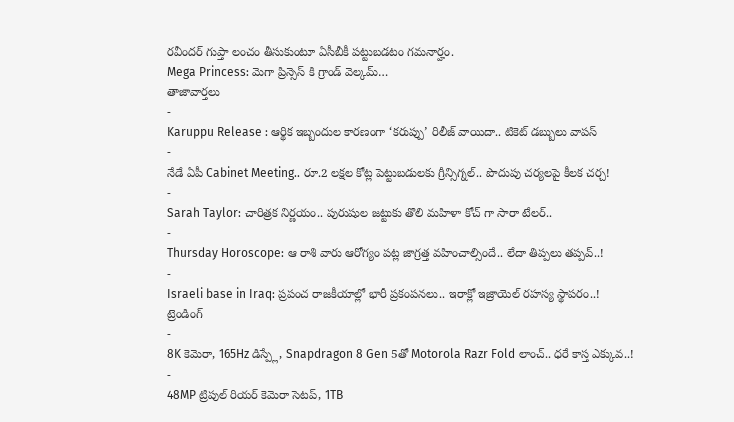రవీందర్ గుప్తా లంచం తీసుకుంటూ ఏసీబీకీ పట్టుబడటం గమనార్హం.
Mega Princess: మెగా ప్రిన్సెస్ కి గ్రాండ్ వెల్కమ్…
తాజావార్తలు
-
Karuppu Release : ఆర్థిక ఇబ్బందుల కారణంగా ‘కరుప్పు’ రిలీజ్ వాయిదా.. టికెట్ డబ్బులు వాపస్
-
నేడే ఏపీ Cabinet Meeting.. రూ.2 లక్షల కోట్ల పెట్టుబడులకు గ్రీన్సిగ్నల్.. పొదుపు చర్యలపై కీలక చర్చ!
-
Sarah Taylor: చారిత్రక నిర్ణయం.. పురుషుల జట్టుకు తొలి మహిళా కోచ్ గా సారా టేలర్..
-
Thursday Horoscope: ఆ రాశి వారు ఆరోగ్యం పట్ల జాగ్రత్త వహించాల్సిందే.. లేదా తిప్పలు తప్పవ్..!
-
Israeli base in Iraq: ప్రపంచ రాజకీయాల్లో భారీ ప్రకంపనలు.. ఇరాక్లో ఇజ్రాయెల్ రహస్య స్థాపరం..!
ట్రెండింగ్
-
8K కెమెరా, 165Hz డిస్ప్లే, Snapdragon 8 Gen 5తో Motorola Razr Fold లాంచ్.. ధరే కాస్త ఎక్కువ..!
-
48MP ట్రిపుల్ రియర్ కెమెరా సెటప్, 1TB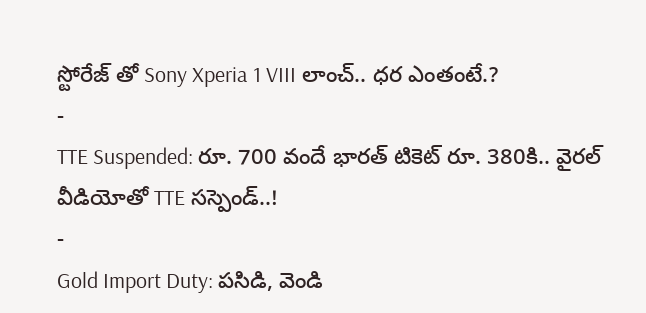స్టోరేజ్ తో Sony Xperia 1 VIII లాంచ్.. ధర ఎంతంటే.?
-
TTE Suspended: రూ. 700 వందే భారత్ టికెట్ రూ. 380కి.. వైరల్ వీడియోతో TTE సస్పెండ్..!
-
Gold Import Duty: పసిడి, వెండి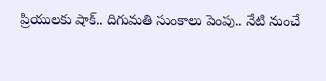ప్రియులకు షాక్.. దిగుమతి సుంకాలు పెంపు.. నేటి నుంచే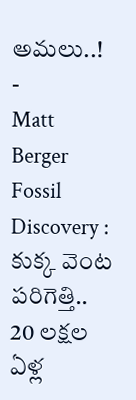అమలు..!
-
Matt Berger Fossil Discovery : కుక్క వెంట పరిగెత్తి.. 20 లక్షల ఏళ్ల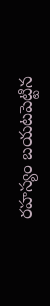రహస్యం బయటపెట్టిన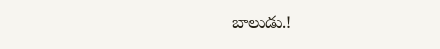బాలుడు.!